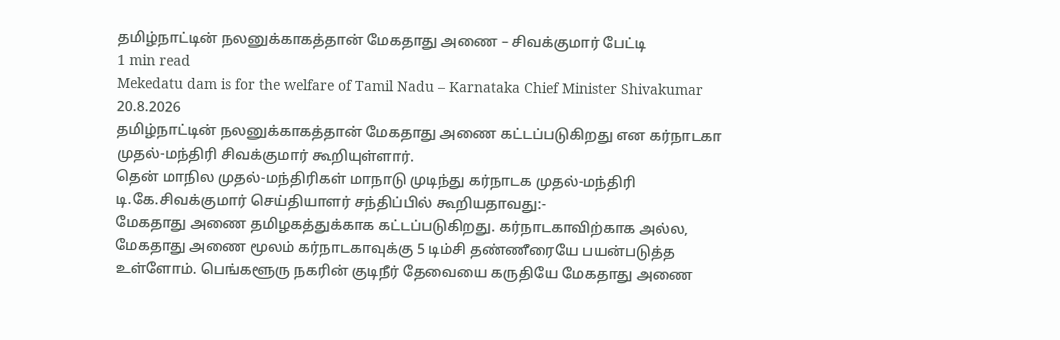தமிழ்நாட்டின் நலனுக்காகத்தான் மேகதாது அணை – சிவக்குமார் பேட்டி
1 min read
Mekedatu dam is for the welfare of Tamil Nadu – Karnataka Chief Minister Shivakumar
20.8.2026
தமிழ்நாட்டின் நலனுக்காகத்தான் மேகதாது அணை கட்டப்படுகிறது என கர்நாடகா முதல்-மந்திரி சிவக்குமார் கூறியுள்ளார்.
தென் மாநில முதல்-மந்திரிகள் மாநாடு முடிந்து கர்நாடக முதல்-மந்திரி டி.கே.சிவக்குமார் செய்தியாளர் சந்திப்பில் கூறியதாவது:-
மேகதாது அணை தமிழகத்துக்காக கட்டப்படுகிறது. கர்நாடகாவிற்காக அல்ல, மேகதாது அணை மூலம் கர்நாடகாவுக்கு 5 டிம்சி தண்ணீரையே பயன்படுத்த உள்ளோம். பெங்களூரு நகரின் குடிநீர் தேவையை கருதியே மேகதாது அணை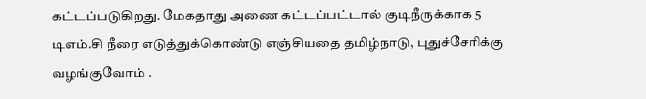கட்டப்படுகிறது. மேகதாது அணை கட்டப்பட்டால் குடிநீருக்காக 5 டிஎம்.சி நீரை எடுத்துக்கொண்டு எஞ்சியதை தமிழ்நாடு, புதுச்சேரிக்கு வழங்குவோம் .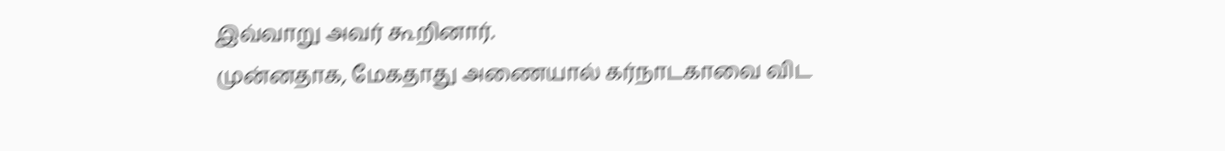இவ்வாறு அவர் கூறினார்.
முன்னதாக, மேகதாது அணையால் கர்நாடகாவை விட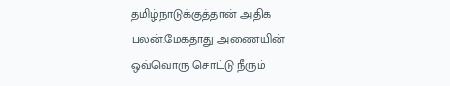தமிழ்நாடுக்குத்தான் அதிக பலன்.மேகதாது அணையின் ஒவ்வொரு சொட்டு நீரும்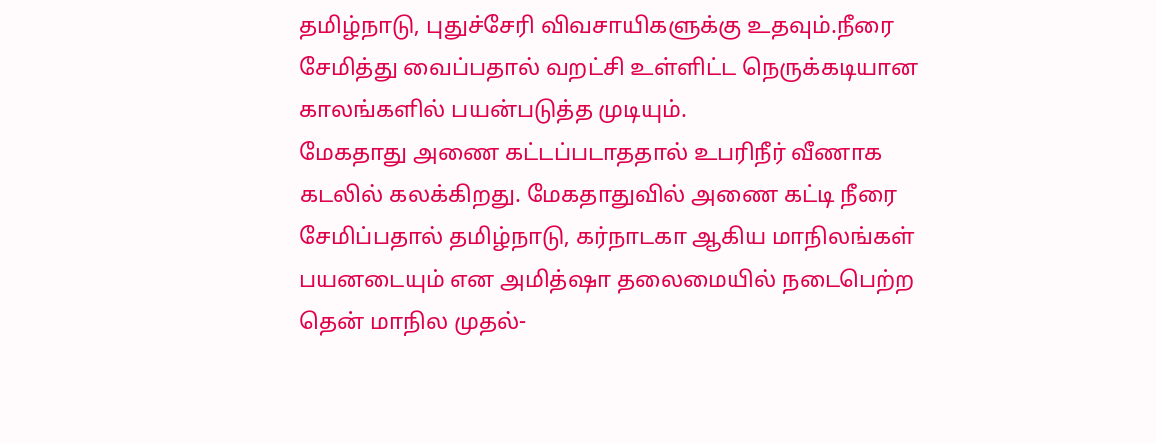தமிழ்நாடு, புதுச்சேரி விவசாயிகளுக்கு உதவும்.நீரை சேமித்து வைப்பதால் வறட்சி உள்ளிட்ட நெருக்கடியான காலங்களில் பயன்படுத்த முடியும்.
மேகதாது அணை கட்டப்படாததால் உபரிநீர் வீணாக கடலில் கலக்கிறது. மேகதாதுவில் அணை கட்டி நீரை சேமிப்பதால் தமிழ்நாடு, கர்நாடகா ஆகிய மாநிலங்கள் பயனடையும் என அமித்ஷா தலைமையில் நடைபெற்ற தென் மாநில முதல்-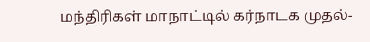மந்திரிகள் மாநாட்டில் கர்நாடக முதல்-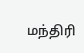மந்திரி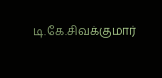டி.கே.சிவக்குமார்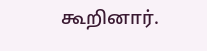கூறினார்.